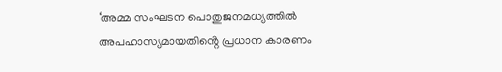‘അമ്മ സംഘടന പൊതുജനമധ്യത്തിൽ അപഹാസ്യമായതിൻ്റെ പ്രധാന കാരണം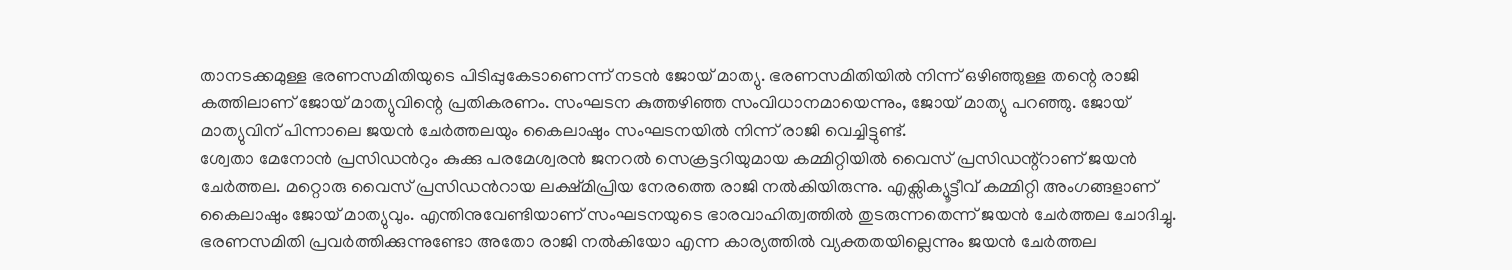താനടക്കമുള്ള ഭരണസമിതിയുടെ പിടിപ്പുകേടാണെന്ന് നടൻ ജോയ് മാത്യു. ഭരണസമിതിയിൽ നിന്ന് ഒഴിഞ്ഞുള്ള തന്റെ രാജി കത്തിലാണ് ജോയ് മാത്യുവിന്റെ പ്രതികരണം. സംഘടന കുത്തഴിഞ്ഞ സംവിധാനമായെന്നും, ജോയ് മാത്യു പറഞ്ഞു. ജോയ് മാത്യുവിന് പിന്നാലെ ജയൻ ചേർത്തലയും കൈലാഷും സംഘടനയിൽ നിന്ന് രാജി വെച്ചിട്ടുണ്ട്.
ശ്വേതാ മേനോൻ പ്രസിഡൻറും കുക്കു പരമേശ്വരൻ ജനറൽ സെക്രട്ടറിയുമായ കമ്മിറ്റിയിൽ വൈസ് പ്രസിഡന്റ്റാണ് ജയൻ ചേർത്തല. മറ്റൊരു വൈസ് പ്രസിഡൻറായ ലക്ഷ്മിപ്രിയ നേരത്തെ രാജി നൽകിയിരുന്നു. എക്സിക്യൂട്ടീവ് കമ്മിറ്റി അംഗങ്ങളാണ് കൈലാഷും ജോയ് മാത്യുവും. എന്തിനുവേണ്ടിയാണ് സംഘടനയുടെ ഭാരവാഹിത്വത്തിൽ തുടരുന്നതെന്ന് ജയൻ ചേർത്തല ചോദിച്ചു. ഭരണസമിതി പ്രവർത്തിക്കുന്നുണ്ടോ അതോ രാജി നൽകിയോ എന്ന കാര്യത്തിൽ വ്യക്തതയില്ലെന്നും ജയൻ ചേർത്തല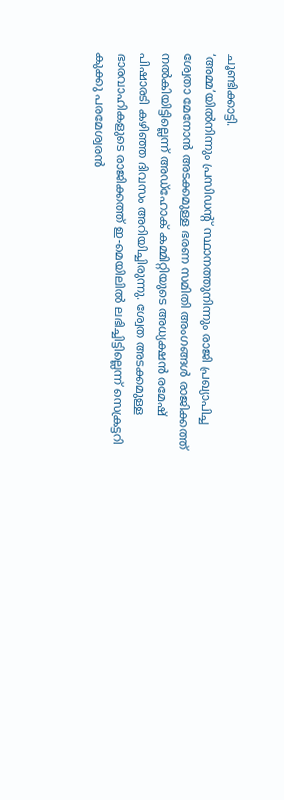ചൂണ്ടിക്കാട്ടി.
‘അമ്മ’യിൽനിന്നും പ്രസിഡൻ്റ് സ്ഥാനത്തുനിന്നും രാജി പ്രഖ്യാപിച്ച ശ്വേതാ മേനോൻ അടക്കമുള്ള ഭരണ സമിതി അംഗങ്ങൾ രാജിക്കത്ത് നൽകിയിട്ടില്ലെന്ന് അഡ്ഹോക് കമ്മിറ്റിയുടെ അധ്യക്ഷൻ രമേഷ് പിഷാരടി കഴിഞ്ഞ ദിവസം അറിയിച്ചിരുന്നു. ശ്വേത അടക്കമുള്ള ഭാരവാഹികളുടെ രാജിക്കത്ത് ഇ-മെയിലിൽ ലഭിച്ചിട്ടില്ലെന്ന് സെക്രട്ടറി കുക്കു പരമേശ്വരൻ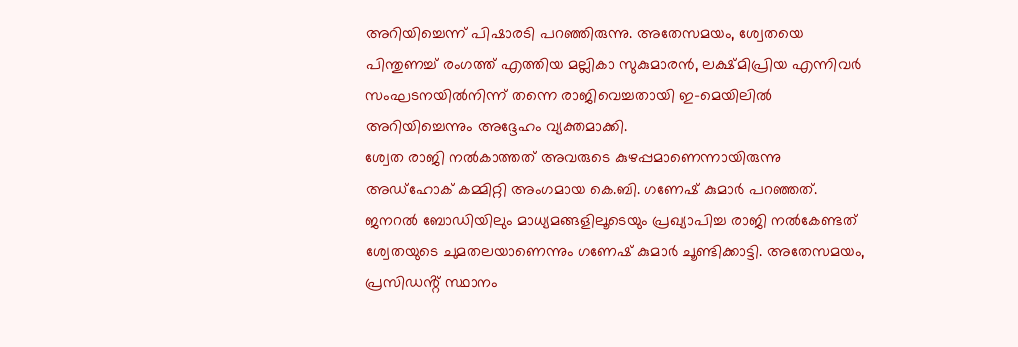അറിയിച്ചെന്ന് പിഷാരടി പറഞ്ഞിരുന്നു. അതേസമയം, ശ്വേതയെ പിന്തുണച്ച് രംഗത്ത് എത്തിയ മല്ലികാ സുകുമാരൻ, ലക്ഷ്മിപ്രിയ എന്നിവർ സംഘടനയിൽനിന്ന് തന്നെ രാജിവെച്ചതായി ഇ-മെയിലിൽ അറിയിച്ചെന്നും അദ്ദേഹം വ്യക്തമാക്കി.
ശ്വേത രാജി നൽകാത്തത് അവരുടെ കുഴപ്പമാണെന്നായിരുന്നു അഡ്ഹോക് കമ്മിറ്റി അംഗമായ കെ.ബി. ഗണേഷ് കുമാർ പറഞ്ഞത്. ജനറൽ ബോഡിയിലും മാധ്യമങ്ങളിലൂടെയും പ്രഖ്യാപിച്ച രാജി നൽകേണ്ടത് ശ്വേതയുടെ ചുമതലയാണെന്നും ഗണേഷ് കുമാർ ചൂണ്ടിക്കാട്ടി. അതേസമയം, പ്രസിഡൻ്റ് സ്ഥാനം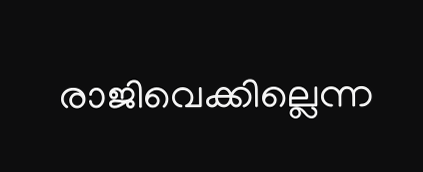രാജിവെക്കില്ലെന്ന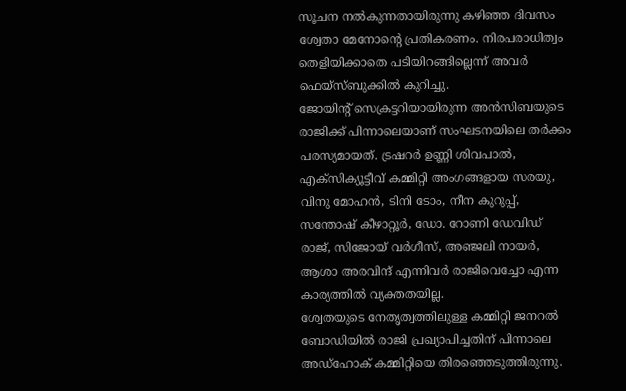സൂചന നൽകുന്നതായിരുന്നു കഴിഞ്ഞ ദിവസം ശ്വേതാ മേനോൻ്റെ പ്രതികരണം. നിരപരാധിത്വം തെളിയിക്കാതെ പടിയിറങ്ങില്ലെന്ന് അവർ ഫെയ്സ്ബുക്കിൽ കുറിച്ചു.
ജോയിന്റ് സെക്രട്ടറിയായിരുന്ന അൻസിബയുടെ രാജിക്ക് പിന്നാലെയാണ് സംഘടനയിലെ തർക്കം പരസ്യമായത്. ട്രഷറർ ഉണ്ണി ശിവപാൽ, എക്സിക്യൂട്ടീവ് കമ്മിറ്റി അംഗങ്ങളായ സരയു, വിനു മോഹൻ, ടിനി ടോം, നീന കുറുപ്പ്, സന്തോഷ് കീഴാറ്റൂർ, ഡോ. റോണി ഡേവിഡ് രാജ്, സിജോയ് വർഗീസ്, അഞ്ജലി നായർ, ആശാ അരവിന്ദ് എന്നിവർ രാജിവെച്ചോ എന്ന കാര്യത്തിൽ വ്യക്തതയില്ല.
ശ്വേതയുടെ നേതൃത്വത്തിലുള്ള കമ്മിറ്റി ജനറൽ ബോഡിയിൽ രാജി പ്രഖ്യാപിച്ചതിന് പിന്നാലെ അഡ്ഹോക് കമ്മിറ്റിയെ തിരഞ്ഞെടുത്തിരുന്നു.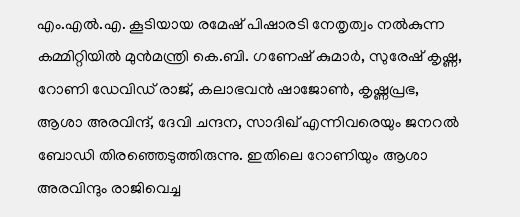എം.എൽ.എ. കൂടിയായ രമേഷ് പിഷാരടി നേതൃത്വം നൽകുന്ന കമ്മിറ്റിയിൽ മുൻമന്ത്രി കെ.ബി. ഗണേഷ് കുമാർ, സുരേഷ് കൃഷ്ണ, റോണി ഡേവിഡ് രാജ്, കലാഭവൻ ഷാജോൺ, കൃഷ്ണപ്രഭ, ആശാ അരവിന്ദ്, ദേവി ചന്ദന, സാദിഖ് എന്നിവരെയും ജനറൽ ബോഡി തിരഞ്ഞെടുത്തിരുന്നു. ഇതിലെ റോണിയും ആശാ അരവിന്ദും രാജിവെച്ച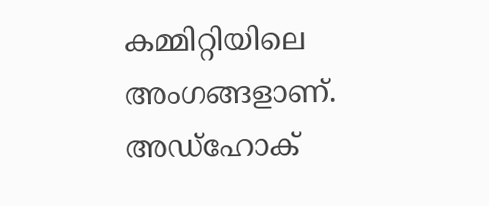കമ്മിറ്റിയിലെ അംഗങ്ങളാണ്. അഡ്ഹോക്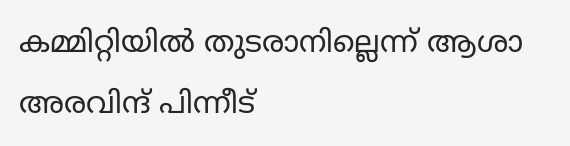കമ്മിറ്റിയിൽ തുടരാനില്ലെന്ന് ആശാ അരവിന്ദ് പിന്നീട്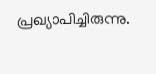പ്രഖ്യാപിച്ചിരുന്നു.